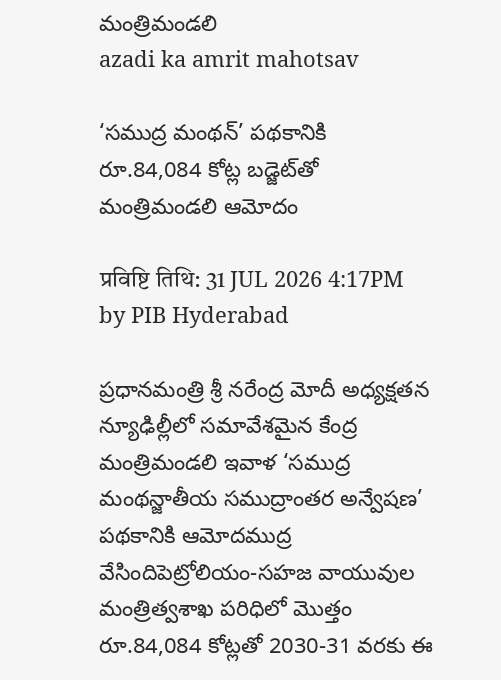మంత్రిమండలి
azadi ka amrit mahotsav

‘సముద్ర మంథన్’ పథకానికి రూ.84,084 కోట్ల బడ్జెట్‌తో మంత్రిమండలి ఆమోదం

प्रविष्टि तिथि: 31 JUL 2026 4:17PM by PIB Hyderabad

ప్రధానమంత్రి శ్రీ నరేంద్ర మోదీ అధ్యక్షతన న్యూఢిల్లీలో సమావేశమైన కేంద్ర మంత్రిమండలి ఇవాళ ‘సముద్ర మంథన్జాతీయ సముద్రాంతర అన్వేషణ’ పథకానికి ఆమోదముద్ర వేసిందిపెట్రోలియం-సహజ వాయువుల మంత్రిత్వశాఖ పరిధిలో మొత్తం రూ.84,084 కోట్లతో 2030-31 వరకు ఈ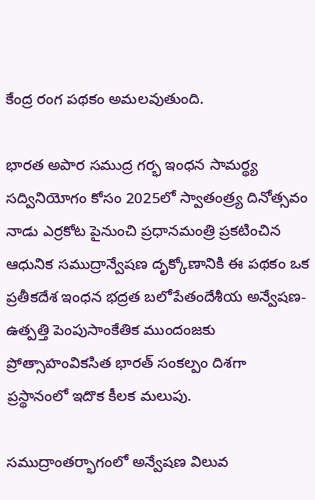కేంద్ర రంగ పథకం అమలవుతుంది.

భారత అపార సముద్ర గర్భ ఇంధన సామర్థ్య సద్వినియోగం కోసం 2025లో స్వాతంత్ర్య దినోత్సవం నాడు ఎర్రకోట పైనుంచి ప్రధానమంత్రి ప్రకటించిన ఆధునిక సముద్రాన్వేషణ దృక్కోణానికి ఈ పథకం ఒక ప్రతీకదేశ ఇంధన భద్రత బలోపేతందేశీయ అన్వేషణ-ఉత్పత్తి పెంపుసాంకేతిక ముందంజకు ప్రోత్సాహంవికసిత భారత్ సంకల్పం దిశగా ప్రస్థానంలో ఇదొక కీలక మలుపు.

సముద్రాంతర్భాగంలో అన్వేషణ విలువ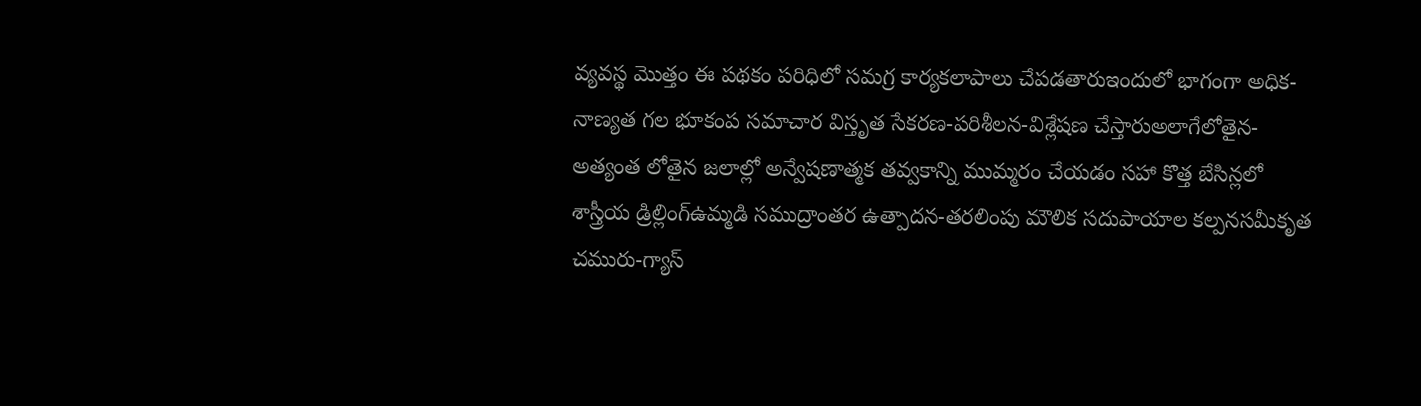వ్యవస్థ మొత్తం ఈ పథకం పరిధిలో సమగ్ర కార్యకలాపాలు చేపడతారుఇందులో భాగంగా అధిక-నాణ్యత గల భూకంప సమాచార విస్తృత సేకరణ-పరిశీలన-విశ్లేషణ చేస్తారుఅలాగేలోతైన-అత్యంత లోతైన జలాల్లో అన్వేషణాత్మక తవ్వకాన్ని ముమ్మరం చేయడం సహా కొత్త బేసిన్లలో శాస్త్రీయ డ్రిల్లింగ్ఉమ్మడి సముద్రాంతర ఉత్పాదన-తరలింపు మౌలిక సదుపాయాల కల్పనసమీకృత చమురు-గ్యాస్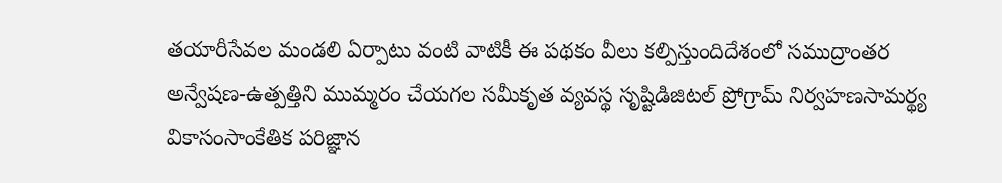తయారీసేవల మండలి ఏర్పాటు వంటి వాటికీ ఈ పథకం వీలు కల్పిస్తుందిదేశంలో సముద్రాంతర అన్వేషణ-ఉత్పత్తిని ముమ్మరం చేయగల సమీకృత వ్యవస్థ సృష్టిడిజిటల్ ప్రోగ్రామ్ నిర్వహణసామర్థ్య వికాసంసాంకేతిక పరిజ్ఞాన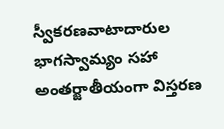స్వీకరణవాటాదారుల భాగస్వామ్యం సహా అంతర్జాతీయంగా విస్తరణ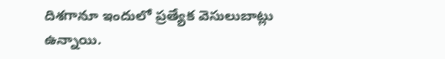దిశగానూ ఇందులో ప్రత్యేక వెసులుబాట్లు ఉన్నాయి.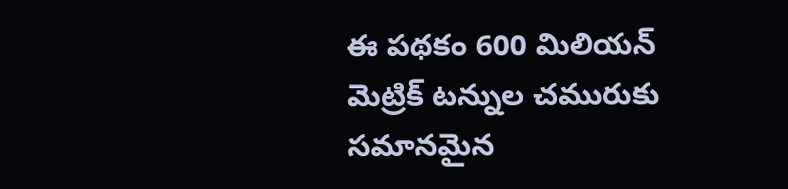ఈ పథకం 600 మిలియన్ మెట్రిక్ టన్నుల చమురుకు సమానమైన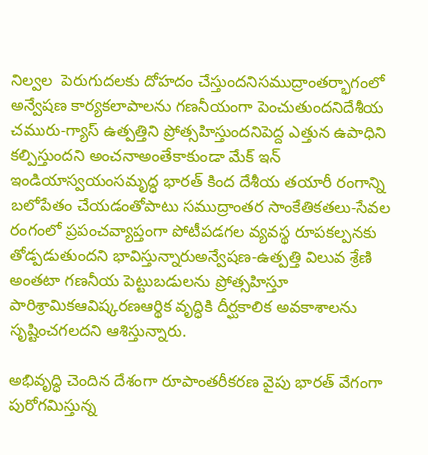నిల్వల  పెరుగుదలకు దోహదం చేస్తుందనిసముద్రాంతర్భాగంలో అన్వేషణ కార్యకలాపాలను గణనీయంగా పెంచుతుందనిదేశీయ చమురు-గ్యాస్ ఉత్పత్తిని ప్రోత్సహిస్తుందనిపెద్ద ఎత్తున ఉపాధిని కల్పిస్తుందని అంచనాఅంతేకాకుండా మేక్ ఇన్ ఇండియాస్వయంసమృద్ధ భారత్ కింద దేశీయ తయారీ రంగాన్ని బలోపేతం చేయడంతోపాటు సముద్రాంతర సాంకేతికతలు-సేవల రంగంలో ప్రపంచవ్యాప్తంగా పోటీపడగల వ్యవస్థ రూపకల్పనకు తోడ్పడుతుందని భావిస్తున్నారుఅన్వేషణ-ఉత్పత్తి విలువ శ్రేణి అంతటా గణనీయ పెట్టుబడులను ప్రోత్సహిస్తూ పారిశ్రామికఆవిష్కరణఆర్థిక వృద్ధికి దీర్ఘకాలిక అవకాశాలను సృష్టించగలదని ఆశిస్తున్నారు.

అభివృద్ధి చెందిన దేశంగా రూపాంతరీకరణ వైపు భారత్‌ వేగంగా పురోగమిస్తున్న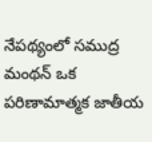నేపథ్యంలో సముద్ర మంథన్ ఒక పరిణామాత్మక జాతీయ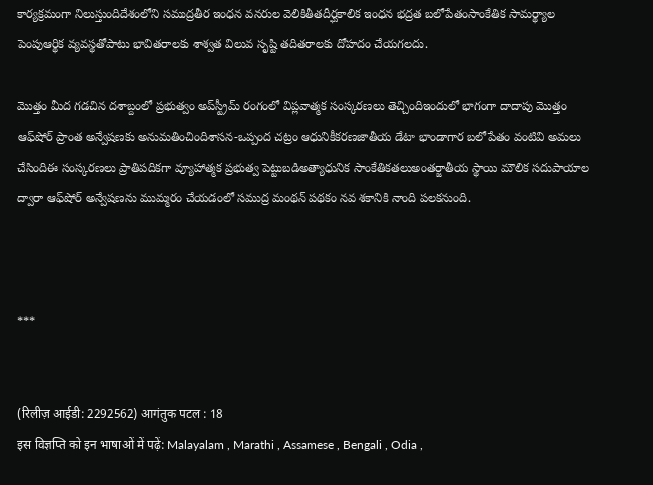కార్యక్రమంగా నిలుస్తుందిదేశంలోని సముద్రతీర ఇంధన వనరుల వెలికితీతదీర్ఘకాలిక ఇంధన భద్రత బలోపేతంసాంకేతిక సామర్థ్యాల పెంపుఆర్థిక వ్యవస్థతోపాటు భావితరాలకు శాశ్వత విలువ సృష్టి తదితరాలకు దోహదం చేయగలదు.

మొత్తం మీద గడచిన దశాబ్దంలో ప్రభుత్వం అప్‌స్ట్రీమ్ రంగంలో విప్లవాత్మక సంస్కరణలు తెచ్చిందిఇందులో భాగంగా దాదాపు మొత్తం ఆఫ్‌షోర్ ప్రాంత అన్వేషణకు అనుమతించిందిశాసన-ఒప్పంద చట్రం ఆధునికీకరణజాతీయ డేటా భాండాగార బలోపేతం వంటివి అమలు చేసిందిఈ సంస్కరణలు ప్రాతిపదికగా వ్యూహాత్మక ప్రభుత్వ పెట్టుబడిఅత్యాధునిక సాంకేతికతలుఅంతర్జాతీయ స్థాయి మౌలిక సదుపాయాల ద్వారా ఆఫ్‌షోర్ అన్వేషణను ముమ్మరం చేయడంలో సముద్ర మంథన్ పథకం నవ శకానికి నాంది పలకనుంది.



***


(रिलीज़ आईडी: 2292562) आगंतुक पटल : 18
इस विज्ञप्ति को इन भाषाओं में पढ़ें: Malayalam , Marathi , Assamese , Bengali , Odia ,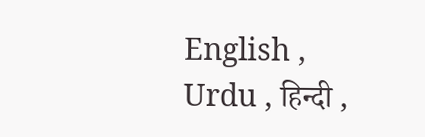English , Urdu , हिन्दी ,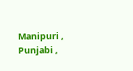Manipuri , Punjabi ,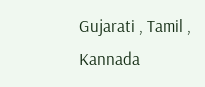Gujarati , Tamil , Kannada